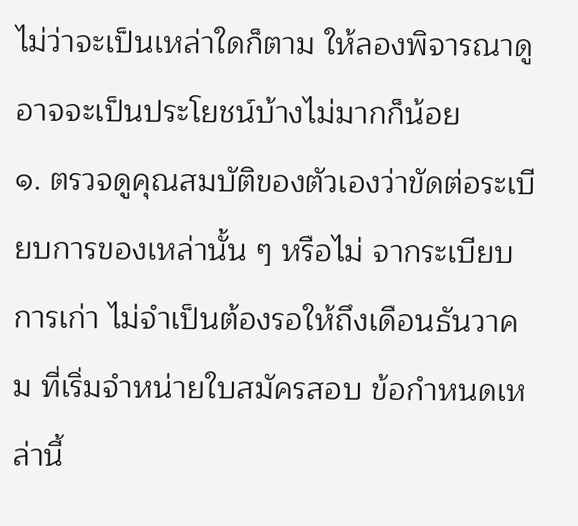ไม่ว่าจะเป็นเหล่าใดก็ตาม ให้ลองพิจารณาดูอาจจะเป็นประโยชน์บ้างไม่มากก็น้อย
๑. ตรวจดูคุณสมบัติของตัวเองว่าขัดต่อระเบียบการของเหล่านั้น ๆ หรือไม่ จากระเบียบการเก่า ไม่จำเป็นต้องรอให้ถึงเดือนธันวาคม ที่เริ่มจำหน่ายใบสมัครสอบ ข้อกำหนดเหล่านี้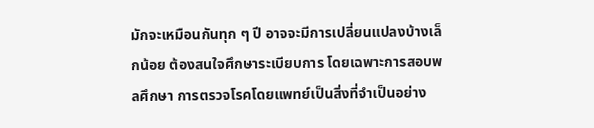มักจะเหมือนกันทุก ๆ ปี อาจจะมีการเปลี่ยนแปลงบ้างเล็กน้อย ต้องสนใจศึกษาระเบียบการ โดยเฉพาะการสอบพลศึกษา การตรวจโรคโดยแพทย์เป็นสิ่งที่จำเป็นอย่าง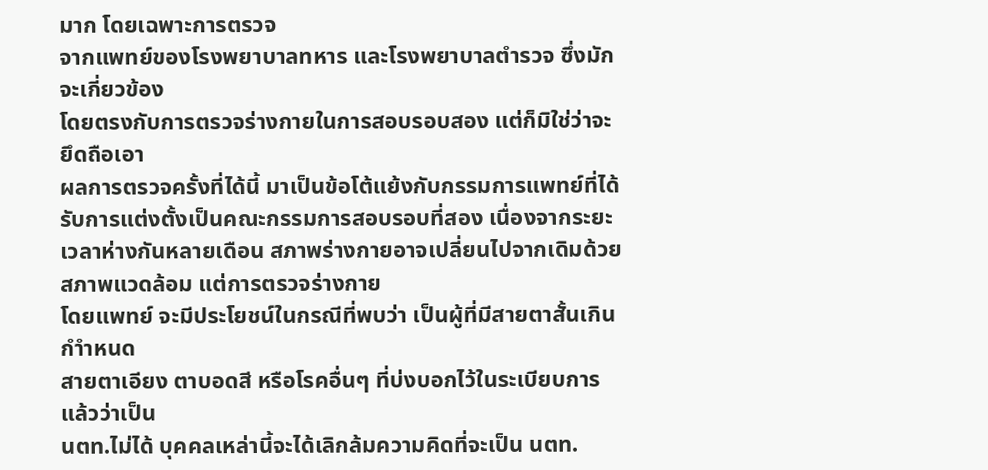มาก โดยเฉพาะการตรวจ
จากแพทย์ของโรงพยาบาลทหาร และโรงพยาบาลตำรวจ ซึ่งมักจะเกี่ยวข้อง
โดยตรงกับการตรวจร่างกายในการสอบรอบสอง แต่ก็มิใช่ว่าจะยึดถือเอา
ผลการตรวจครั้งที่ได้นี้ มาเป็นข้อโต้แย้งกับกรรมการแพทย์ที่ได้รับการแต่งตั้งเป็นคณะกรรมการสอบรอบที่สอง เนื่องจากระยะเวลาห่างกันหลายเดือน สภาพร่างกายอาจเปลี่ยนไปจากเดิมด้วยสภาพแวดล้อม แต่การตรวจร่างกาย
โดยแพทย์ จะมีประโยชน์ในกรณีที่พบว่า เป็นผู้ที่มีสายตาสั้นเกินกำำหนด
สายตาเอียง ตาบอดสี หรือโรคอื่นๆ ที่บ่งบอกไว้ในระเบียบการแล้วว่าเป็น
นตท.ไม่ได้ บุคคลเหล่านี้จะได้เลิกล้มความคิดที่จะเป็น นตท.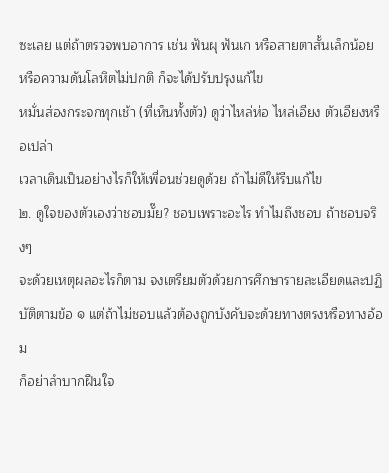ซะเลย แต่ถ้าตรวจพบอาการ เช่น ฟันผุ ฟันเก หรือสายตาสั้นเล็กน้อย หรือความดันโลหิตไม่ปกติ ก็จะได้ปรับปรุงแก้ไข
หมั่นส่องกระจกทุกเช้า (ที่เห็นทั้งตัว) ดูว่าไหล่ห่อ ไหล่เอียง ตัวเอียงหรือเปล่า
เวลาเดินเป็นอย่างไรก็ให้เพื่อนช่วยดูด้วย ถ้าไม่ดีให้รีบแก้ไข
๒. ดูใจของตัวเองว่าชอบมั๊ย? ชอบเพราะอะไร ทำไมถึงชอบ ถ้าชอบจริงๆ
จะด้วยเหตุผลอะไรก็ตาม จงเตรียมตัวด้วยการศึกษารายละเอียดและปฏิบัติตามข้อ ๑ แต่ถ้าไม่ชอบแล้วต้องถูกบังคับจะด้วยทางตรงหรือทางอ้อม
ก็อย่าลำบากฝืนใจ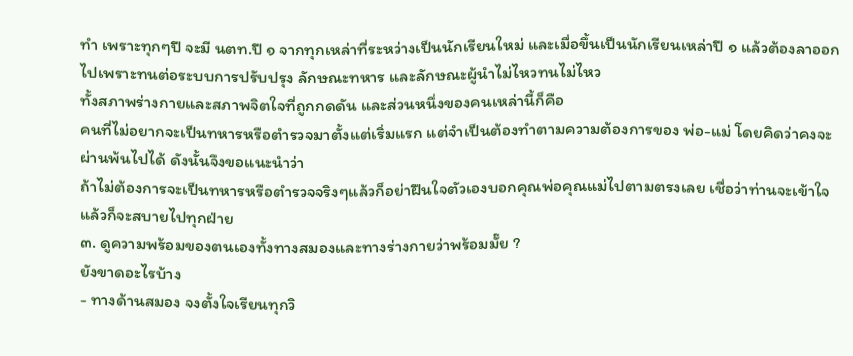ทำ เพราะทุกๆปี จะมี นตท.ปี ๑ จากทุกเหล่าที่ระหว่างเป็นนักเรียนใหม่ และเมื่อขึ้นเป็นนักเรียนเหล่าปี ๑ แล้วต้องลาออกไปเพราะทนต่อระบบการปรับปรุง ลักษณะทหาร และลักษณะผู้นำไม่ไหวทนไม่ไหว
ทั้งสภาพร่างกายและสภาพจิตใจที่ถูกกดดัน และส่วนหนึ่งของคนเหล่านี้ก็คือ
คนที่ไม่อยากจะเป็นทหารหรือตำรวจมาตั้งแต่เริ่มแรก แต่จำเป็นต้องทำตามความต้องการของ พ่อ-แม่ โดยคิดว่าคงจะผ่านพ้นไปได้ ดังนั้นจึงขอแนะนำว่า
ถ้าไม่ต้องการจะเป็นทหารหรือตำรวจจริงๆแล้วก็อย่าฝืนใจตัวเองบอกคุณพ่อคุณแม่ไปตามตรงเลย เชื่อว่าท่านจะเข้าใจ แล้วก็จะสบายไปทุกฝ่าย
๓. ดูความพร้อมของตนเองทั้งทางสมองและทางร่างกายว่าพร้อมมั๊ย ?
ยังขาดอะไรบ้าง
- ทางด้านสมอง จงตั้งใจเรียนทุกวิ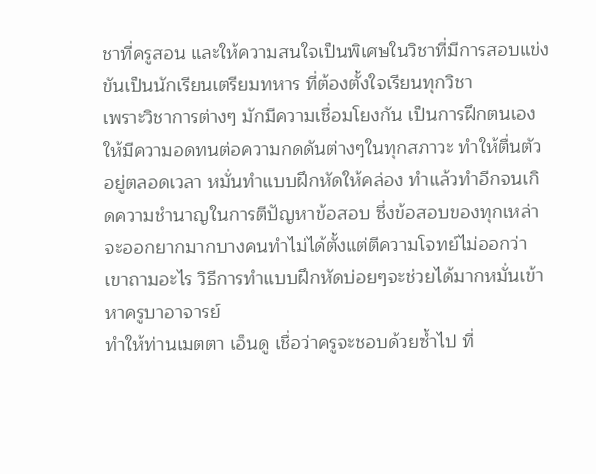ชาที่ครูสอน และให้ความสนใจเป็นพิเศษในวิชาที่มีการสอบแข่งขันเป็นนักเรียนเตรียมทหาร ที่ต้องตั้งใจเรียนทุกวิชา
เพราะวิชาการต่างๆ มักมีความเชื่อมโยงกัน เป็นการฝึกตนเองให้มีความอดทนต่อความกดดันต่างๆในทุกสภาวะ ทำให้ตื่นตัวอยู่ตลอดเวลา หมั่นทำแบบฝึกหัดให้คล่อง ทำแล้วทำอีกจนเกิดความชำนาญในการตีปัญหาข้อสอบ ซึ่งข้อสอบของทุกเหล่าจะออกยากมากบางคนทำไม่ได้ตั้งแต่ตีความโจทย์ไม่ออกว่า
เขาถามอะไร วิธีการทำแบบฝึกหัดบ่อยๆจะช่วยได้มากหมั่นเข้าหาครูบาอาจารย์
ทำให้ท่านเมตตา เอ็นดู เชื่อว่าครูจะชอบด้วยซ้ำไป ที่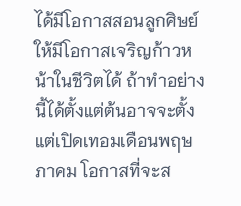ได้มีโอกาสสอนลูกศิษย์
ให้มีโอกาสเจริญก้าวหน้าในชีวิตได้ ถ้าทำอย่างนี้ได้ตั้งแต่ต้นอาจจะตั้งแต่เปิดเทอมเดือนพฤษภาคม โอกาสที่จะส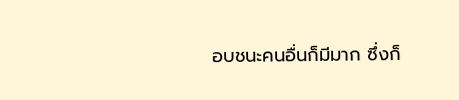อบชนะคนอื่นก็มีมาก ซึ่งก็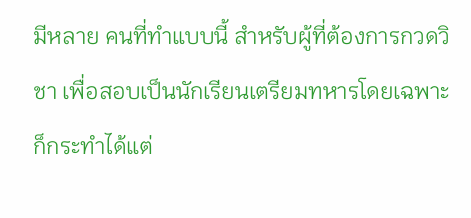มีหลาย คนที่ทำแบบนี้ สำหรับผู้ที่ต้องการกวดวิชา เพื่อสอบเป็นนักเรียนเตรียมทหารโดยเฉพาะก็กระทำได้แต่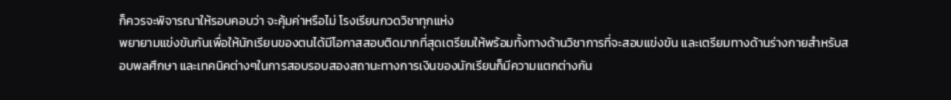ก็ควรจะพิจารณาให้รอบคอบว่า จะคุ้มค่าหรือไม่ โรงเรียนกวดวิชาทุกแห่ง
พยายามแข่งขันกันเพื่อให้นักเรียนของตนได้มีโอกาสสอบติดมากที่สุดเตรียมให้พร้อมทั้งทางด้านวิชาการที่จะสอบแข่งขัน และเตรียมทางด้านร่างกายสำหรับสอบพลศึกษา และเทคนิคต่างๆในการสอบรอบสองสถานะทางการเงินของนักเรียนก็มีความแตกต่างกัน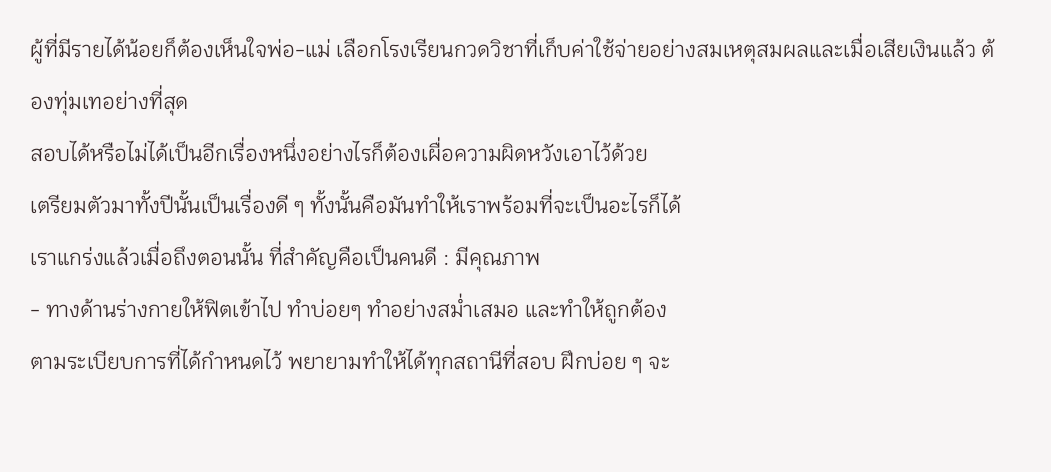ผู้ที่มีรายได้น้อยก็ต้องเห็นใจพ่อ-แม่ เลือกโรงเรียนกวดวิชาที่เก็บค่าใช้จ่ายอย่างสมเหตุสมผลและเมื่อเสียเงินแล้ว ต้องทุ่มเทอย่างที่สุด
สอบได้หรือไม่ได้เป็นอีกเรื่องหนึ่งอย่างไรก็ต้องเผื่อความผิดหวังเอาไว้ด้วย
เตรียมตัวมาทั้งปีนั้นเป็นเรื่องดี ๆ ทั้งนั้นคือมันทำให้เราพร้อมที่จะเป็นอะไรก็ได้
เราแกร่งแล้วเมื่อถึงตอนนั้น ที่สำคัญคือเป็นคนดี : มีคุณภาพ
- ทางด้านร่างกายให้ฟิตเข้าไป ทำบ่อยๆ ทำอย่างสม่ำเสมอ และทำให้ถูกต้อง
ตามระเบียบการที่ได้กำหนดไว้ พยายามทำให้ได้ทุกสถานีที่สอบ ฝึกบ่อย ๆ จะ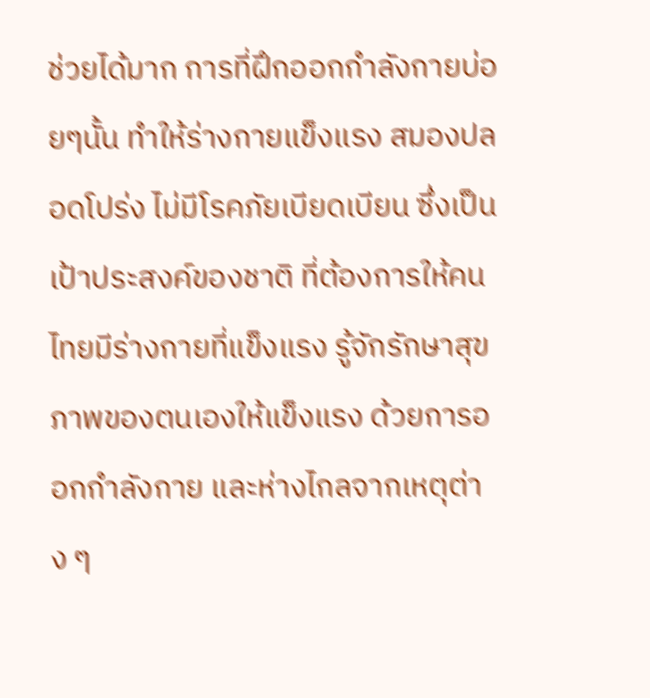ช่วยได้มาก การที่ฝึกออกกำลังกายบ่อยๆนั้น ทำให้ร่างกายแข็งแรง สมองปลอดโปร่ง ไม่มีโรคภัยเบียดเบียน ซึ่งเป็นเป้าประสงค์ของชาติ ที่ต้องการให้คนไทยมีร่างกายที่แข็งแรง รู้จักรักษาสุขภาพของตนเองให้แข็งแรง ด้วยการออกกำลังกาย และห่างไกลจากเหตุต่าง ๆ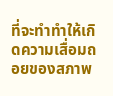ที่จะทำทำให้เกิดความเสื่อมถอยของสภาพ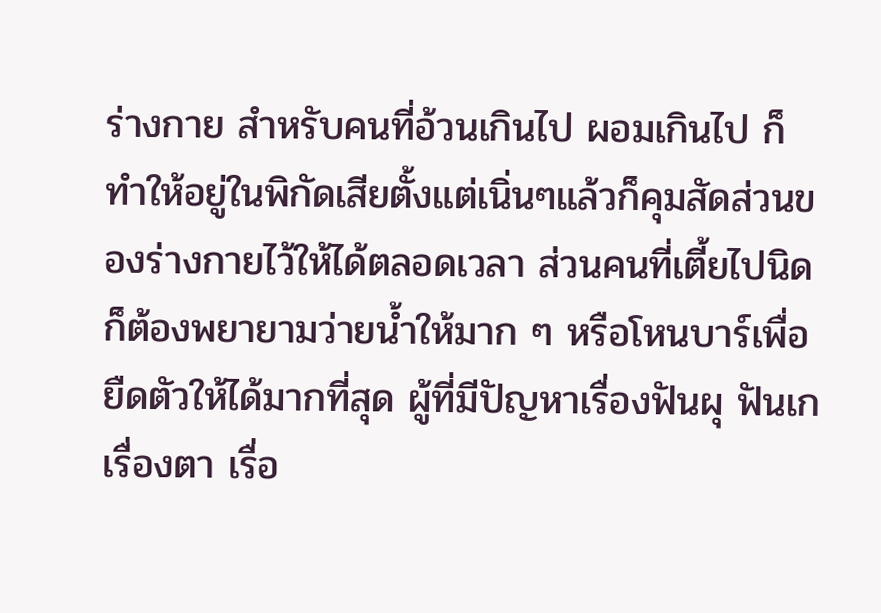ร่างกาย สำหรับคนที่อ้วนเกินไป ผอมเกินไป ก็ทำให้อยู่ในพิกัดเสียตั้งแต่เนิ่นๆแล้วก็คุมสัดส่วนของร่างกายไว้ให้ได้ตลอดเวลา ส่วนคนที่เตี้ยไปนิดก็ต้องพยายามว่ายน้ำให้มาก ๆ หรือโหนบาร์เพื่อยืดตัวให้ได้มากที่สุด ผู้ที่มีปัญหาเรื่องฟันผุ ฟันเก เรื่องตา เรื่อ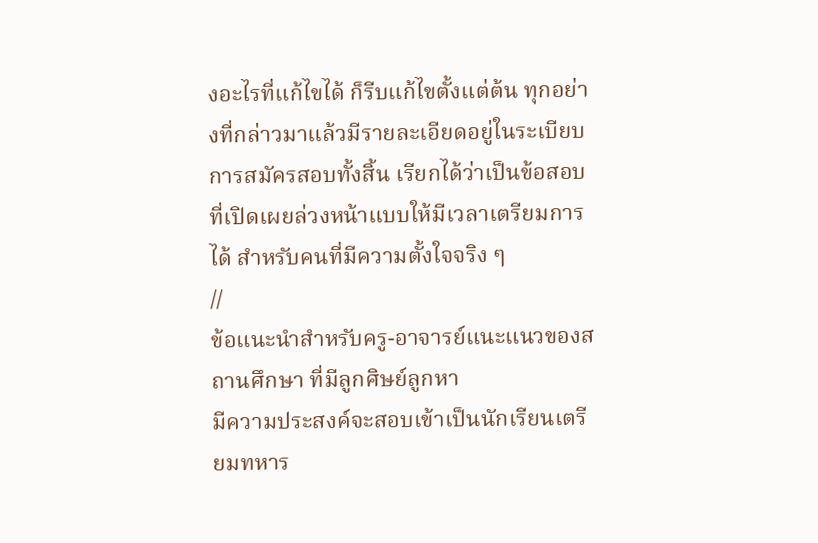งอะไรที่แก้ไขได้ ก็รีบแก้ไขตั้งแต่ต้น ทุกอย่างที่กล่าวมาแล้วมีรายละเอียดอยู่ในระเบียบการสมัครสอบทั้งสิ้น เรียกได้ว่าเป็นข้อสอบที่เปิดเผยล่วงหน้าแบบให้มีเวลาเตรียมการได้ สำหรับคนที่มีความตั้งใจจริง ๆ
//
ข้อแนะนำสำหรับครู-อาจารย์แนะแนวของสถานศึกษา ที่มีลูกศิษย์ลูกหา
มีความประสงค์จะสอบเข้าเป็นนักเรียนเตรียมทหาร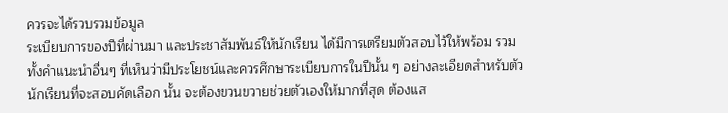ควรจะได้รวบรวมข้อมูล
ระเบียบการของปีที่ผ่านมา และประชาสัมพันธ์ให้นักเรียน ได้มีการเตรียมตัวสอบไว้ให้พร้อม รวมทั้งคำแนะนำอื่นๆ ที่เห็นว่ามีประโยชน์และควรศึกษาระเบียบการในปีนั้น ๆ อย่างละเอียดสำหรับตัวนักเรียนที่จะสอบคัดเลือก นั้น จะต้องขวนขวายช่วยตัวเองให้มากที่สุด ต้องแส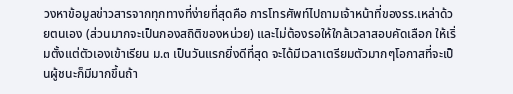วงหาข้อมูลข่าวสารจากทุกทางที่ง่ายที่สุดคือ การโทรศัพท์ไปถามเจ้าหน้าที่ของรร.เหล่าด้วยตนเอง (ส่วนมากจะเป็นกองสถิติของหน่วย) และไม่ต้องรอให้ใกล้เวลาสอบคัดเลือก ให้เริ่มตั้งแต่ตัวเองเข้าเรียน ม.๓ เป็นวันแรกยิ่งดีที่สุด จะได้มีเวลาเตรียมตัวมากๆโอกาสที่จะเป็นผู้ชนะก็มีมากขึ้นถ้า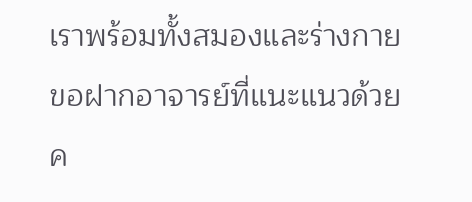เราพร้อมทั้งสมองและร่างกาย
ขอฝากอาจารย์ที่แนะแนวด้วยค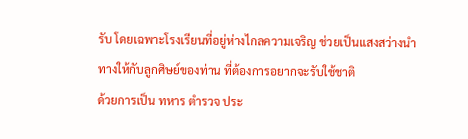รับ โดยเฉพาะโรงเรียนที่อยู่ห่างไกลความเจริญ ช่วยเป็นแสงสว่างนำทางให้กับลูกศิษย์ของท่าน ที่ต้องการอยากจะรับใช้ชาติ
ด้วยการเป็น ทหาร ตำรวจ ประ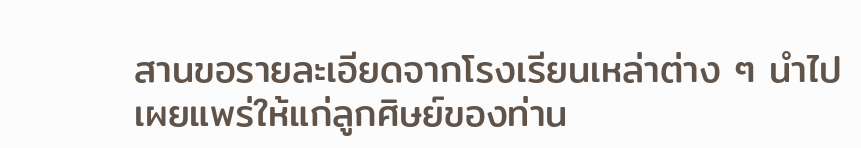สานขอรายละเอียดจากโรงเรียนเหล่าต่าง ๆ นำไปเผยแพร่ให้แก่ลูกศิษย์ของท่าน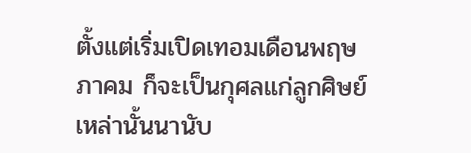ตั้งแต่เริ่มเปิดเทอมเดือนพฤษภาคม ก็จะเป็นกุศลแก่ลูกศิษย์เหล่านั้นนานับ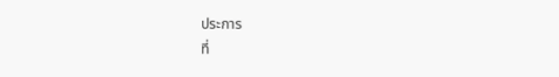ประการ
ที่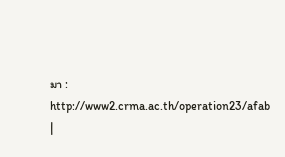มา : http://www2.crma.ac.th/operation23/afab
|